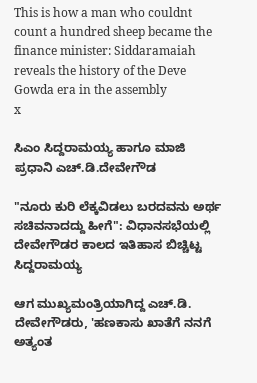This is how a man who couldnt count a hundred sheep became the finance minister: Siddaramaiah reveals the history of the Deve Gowda era in the assembly
x

ಸಿಎಂ ಸಿದ್ದರಾಮಯ್ಯ ಹಾಗೂ ಮಾಜಿ ಪ್ರಧಾನಿ ಎಚ್‌.ಡಿ.ದೇವೇಗೌಡ

"ನೂರು ಕುರಿ ಲೆಕ್ಕವಿಡಲು ಬರದವನು ಅರ್ಥ ಸಚಿವನಾದದ್ದು ಹೀಗೆ": ವಿಧಾನಸಭೆಯಲ್ಲಿ ದೇವೇಗೌಡರ ಕಾಲದ ಇತಿಹಾಸ ಬಿಚ್ಚಿಟ್ಟ ಸಿದ್ದರಾಮಯ್ಯ

ಆಗ ಮುಖ್ಯಮಂತ್ರಿಯಾಗಿದ್ದ ಎಚ್.ಡಿ. ದೇವೇಗೌಡರು, 'ಹಣಕಾಸು ಖಾತೆಗೆ ನನಗೆ ಅತ್ಯಂತ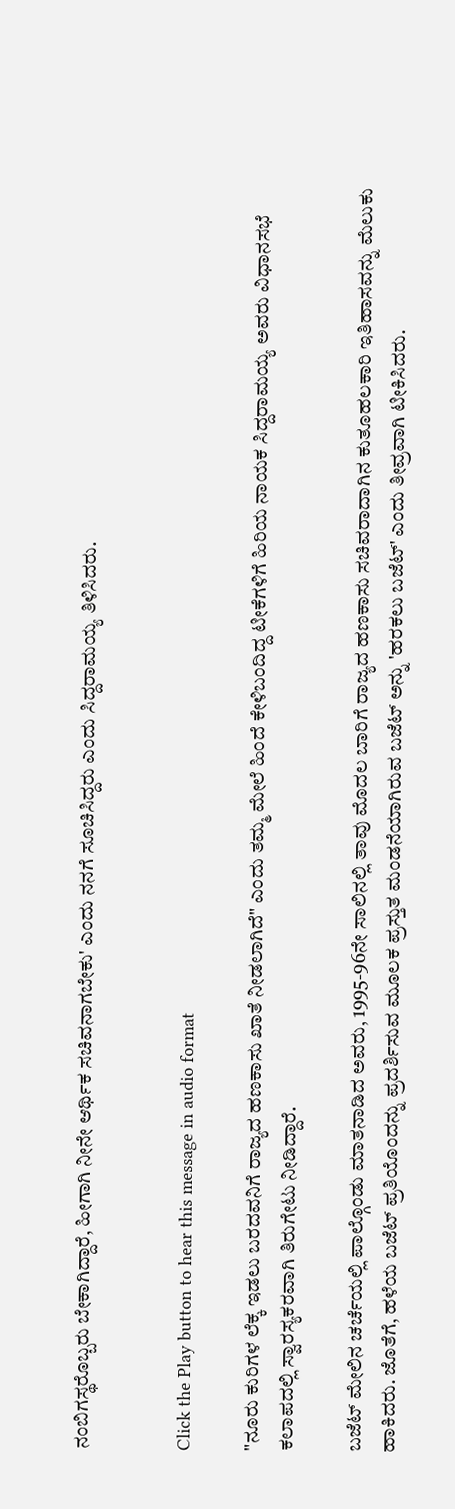ನಂಬಿಗಸ್ಥರೊಬ್ಬರು ಬೇಕಾಗಿದ್ದಾರೆ, ಹೀಗಾಗಿ ನೀನೇ ಆರ್ಥಿಕ ಸಚಿವನಾಗಬೇಕು' ಎಂದು ನನಗೆ ಸೂಚಿಸಿದ್ದರು ಎಂದು ಸಿದ್ದರಾಮಯ್ಯ ತಿಳಿಸಿದರು.


Click the Play button to hear this message in audio format

"ನೂರು ಕುರಿಗಳ ಲೆಕ್ಕ ಇಡಲು ಬರದವನಿಗೆ ರಾಜ್ಯದ ಹಣಕಾಸು ಖಾತೆ ನೀಡಲಾಗಿದೆ" ಎಂದು ತಮ್ಮ ಮೇಲೆ ಹಿಂದೆ ಕೇಳಿಬಂದಿದ್ದ ಟೀಕೆಗಳಿಗೆ ಹಿರಿಯ ನಾಯಕ ಸಿದ್ದರಾಮಯ್ಯ ಅವರು ವಿಧಾನಸಭೆ ಕಲಾಪದಲ್ಲಿ ಸ್ವಾರಸ್ಯಕರವಾಗಿ ತಿರುಗೇಟು ನೀಡಿದ್ದಾರೆ.

ಬಜೆಟ್ ಮೇಲಿನ ಚರ್ಚೆಯಲ್ಲಿ ಪಾಲ್ಗೊಂಡು ಮಾತನಾಡಿದ ಅವರು, 1995-96ನೇ ಸಾಲಿನಲ್ಲಿ ತಾವು ಮೊದಲ ಬಾರಿಗೆ ರಾಜ್ಯದ ಹಣಕಾಸು ಸಚಿವರಾದಾಗಿನ ಕುತೂಹಲಕಾರಿ ಇತಿಹಾಸವನ್ನು ಮೆಲುಕು ಹಾಕಿದರು. ಜೊತೆಗೆ, ಹಳೆಯ ಬಜೆಟ್ ಪ್ರತಿಯೊಂದನ್ನು ಪ್ರದರ್ಶಿಸುವ ಮೂಲಕ ಪ್ರಸ್ತುತ ಮಂಡನೆಯಾಗಿರುವ ಬಜೆಟ್ ಅನ್ನು 'ಹರಕಲು ಬಜೆಟ್' ಎಂದು ತೀವ್ರವಾಗಿ ಟೀಕಿಸಿದರು.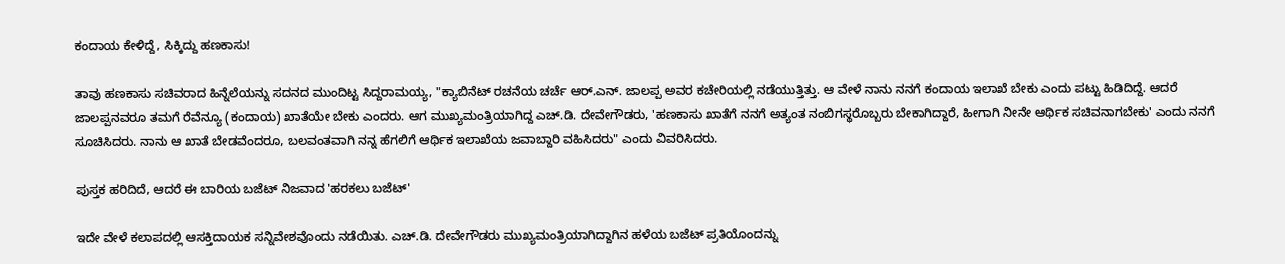ಕಂದಾಯ ಕೇಳಿದ್ದೆ, ಸಿಕ್ಕಿದ್ದು ಹಣಕಾಸು!

ತಾವು ಹಣಕಾಸು ಸಚಿವರಾದ ಹಿನ್ನೆಲೆಯನ್ನು ಸದನದ ಮುಂದಿಟ್ಟ ಸಿದ್ದರಾಮಯ್ಯ, "ಕ್ಯಾಬಿನೆಟ್ ರಚನೆಯ ಚರ್ಚೆ ಆರ್.ಎನ್. ಜಾಲಪ್ಪ ಅವರ ಕಚೇರಿಯಲ್ಲಿ ನಡೆಯುತ್ತಿತ್ತು. ಆ ವೇಳೆ ನಾನು ನನಗೆ ಕಂದಾಯ ಇಲಾಖೆ ಬೇಕು ಎಂದು ಪಟ್ಟು ಹಿಡಿದಿದ್ದೆ. ಆದರೆ ಜಾಲಪ್ಪನವರೂ ತಮಗೆ ರೆವೆನ್ಯೂ (ಕಂದಾಯ) ಖಾತೆಯೇ ಬೇಕು ಎಂದರು. ಆಗ ಮುಖ್ಯಮಂತ್ರಿಯಾಗಿದ್ದ ಎಚ್.ಡಿ. ದೇವೇಗೌಡರು, 'ಹಣಕಾಸು ಖಾತೆಗೆ ನನಗೆ ಅತ್ಯಂತ ನಂಬಿಗಸ್ಥರೊಬ್ಬರು ಬೇಕಾಗಿದ್ದಾರೆ, ಹೀಗಾಗಿ ನೀನೇ ಆರ್ಥಿಕ ಸಚಿವನಾಗಬೇಕು' ಎಂದು ನನಗೆ ಸೂಚಿಸಿದರು. ನಾನು ಆ ಖಾತೆ ಬೇಡವೆಂದರೂ, ಬಲವಂತವಾಗಿ ನನ್ನ ಹೆಗಲಿಗೆ ಆರ್ಥಿಕ ಇಲಾಖೆಯ ಜವಾಬ್ದಾರಿ ವಹಿಸಿದರು" ಎಂದು ವಿವರಿಸಿದರು.

ಪುಸ್ತಕ ಹರಿದಿದೆ, ಆದರೆ ಈ ಬಾರಿಯ ಬಜೆಟ್ ನಿಜವಾದ 'ಹರಕಲು ಬಜೆಟ್'

ಇದೇ ವೇಳೆ ಕಲಾಪದಲ್ಲಿ ಆಸಕ್ತಿದಾಯಕ ಸನ್ನಿವೇಶವೊಂದು ನಡೆಯಿತು. ಎಚ್.ಡಿ. ದೇವೇಗೌಡರು ಮುಖ್ಯಮಂತ್ರಿಯಾಗಿದ್ದಾಗಿನ ಹಳೆಯ ಬಜೆಟ್ ಪ್ರತಿಯೊಂದನ್ನು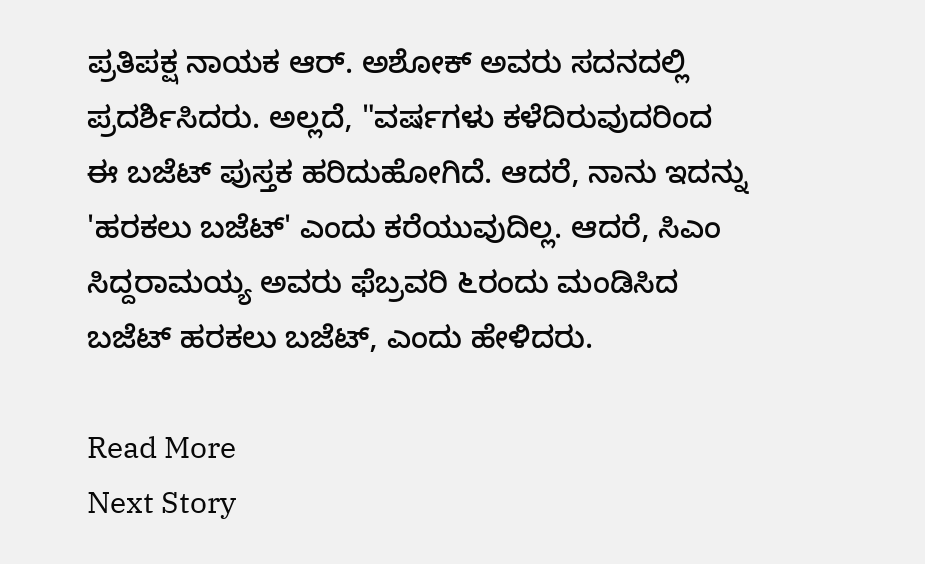ಪ್ರತಿಪಕ್ಷ ನಾಯಕ ಆರ್. ಅಶೋಕ್ ಅವರು ಸದನದಲ್ಲಿ ಪ್ರದರ್ಶಿಸಿದರು. ಅಲ್ಲದೆ, "ವರ್ಷಗಳು ಕಳೆದಿರುವುದರಿಂದ ಈ ಬಜೆಟ್ ಪುಸ್ತಕ ಹರಿದುಹೋಗಿದೆ. ಆದರೆ, ನಾನು ಇದನ್ನು 'ಹರಕಲು ಬಜೆಟ್' ಎಂದು ಕರೆಯುವುದಿಲ್ಲ. ಆದರೆ, ಸಿಎಂ ಸಿದ್ದರಾಮಯ್ಯ ಅವರು ಫೆಬ್ರವರಿ ೬ರಂದು ಮಂಡಿಸಿದ ಬಜೆಟ್ ಹರಕಲು ಬಜೆಟ್, ಎಂದು ಹೇಳಿದರು.

Read More
Next Story